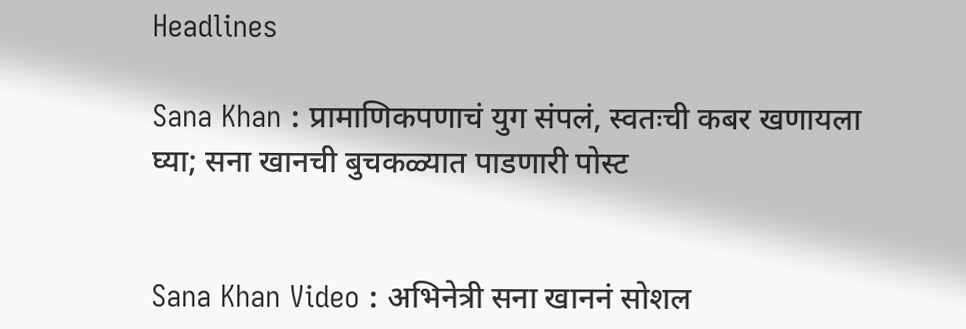Headlines

Sana Khan : प्रामाणिकपणाचं युग संपलं, स्वतःची कबर खणायला घ्या; सना खानची बुचकळ्यात पाडणारी पोस्ट


Sana Khan Video : अभिनेत्री सना खाननं सोशल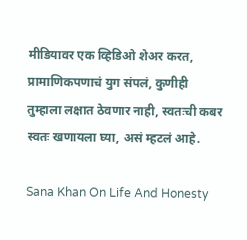मीडियावर एक व्हिडिओ शेअर करत, प्रामाणिकपणाचं युग संपलं, कुणीही तुम्हाला लक्षात ठेवणार नाही, स्वतःची कबर स्वतः खणायला घ्या, असं म्हटलं आहे.

Sana Khan On Life And Honesty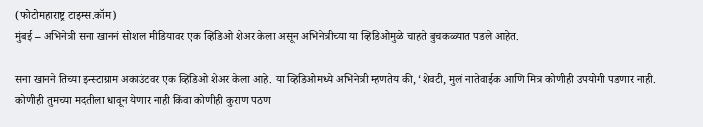(फोटोमहाराष्ट्र टाइम्स.कॉम)
मुंबई – अभिनेत्री सना खाननं सोशल मीडियावर एक व्हिडिओ शेअर केला असून अभिनेत्रीच्या या व्हिडिओमुळे चाहते बुचकळ्यात पडले आहेत.

सना खानने तिच्या इन्स्टाग्राम अकाउंटवर एक व्हिडिओ शेअर केला आहे. या व्हिडिओमध्ये अभिनेत्री म्हणतेय की, ‘शेवटी, मुलं नातेवाईक आणि मित्र कोणीही उपयोगी पडणार नाही. कोणीही तुमच्या मदतीला धावून येणार नाही किंवा कोणीही कुराण पठण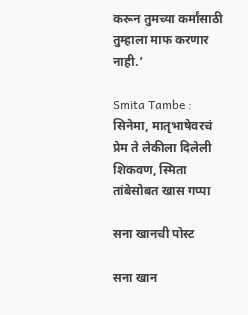करून तुमच्या कर्मांसाठी तुम्हाला माफ करणार नाही.’

Smita Tambe : सिनेमा, मातृभाषेवरचं प्रेम ते लेकीला दिलेली शिकवण, स्मिता तांबेसोबत खास गप्पा

सना खानची पोस्ट

सना खान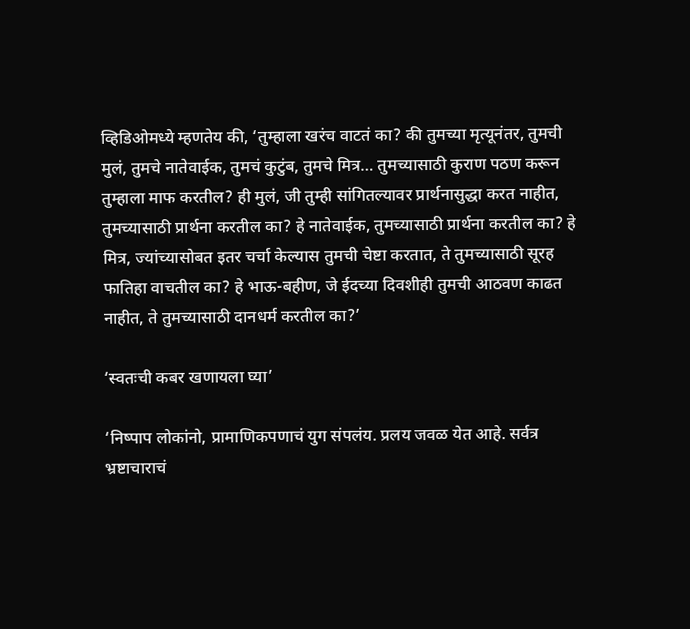व्हिडिओमध्ये म्हणतेय की, ‘तुम्हाला खरंच वाटतं का? की तुमच्या मृत्यूनंतर, तुमची मुलं, तुमचे नातेवाईक, तुमचं कुटुंब, तुमचे मित्र… तुमच्यासाठी कुराण पठण करून तुम्हाला माफ करतील? ही मुलं, जी तुम्ही सांगितल्यावर प्रार्थनासुद्धा करत नाहीत, तुमच्यासाठी प्रार्थना करतील का? हे नातेवाईक, तुमच्यासाठी प्रार्थना करतील का? हे मित्र, ज्यांच्यासोबत इतर चर्चा केल्यास तुमची चेष्टा करतात, ते तुमच्यासाठी सूरह फातिहा वाचतील का? हे भाऊ-बहीण, जे ईदच्या दिवशीही तुमची आठवण काढत नाहीत, ते तुमच्यासाठी दानधर्म करतील का?’

‘स्वतःची कबर खणायला घ्या’

‘निष्पाप लोकांनो, प्रामाणिकपणाचं युग संपलंय. प्रलय जवळ येत आहे. सर्वत्र भ्रष्टाचाराचं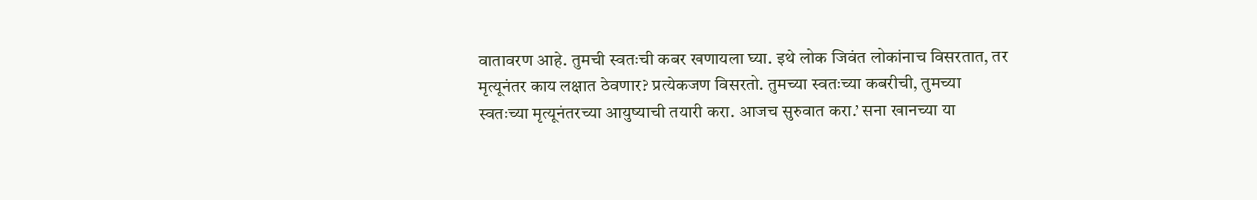वातावरण आहे. तुमची स्वतःची कबर खणायला घ्या. इथे लोक जिवंत लोकांनाच विसरतात, तर मृत्यूनंतर काय लक्षात ठेवणार? प्रत्येकजण विसरतो. तुमच्या स्वतःच्या कबरीची, तुमच्या स्वतःच्या मृत्यूनंतरच्या आयुष्याची तयारी करा. आजच सुरुवात करा.’ सना खानच्या या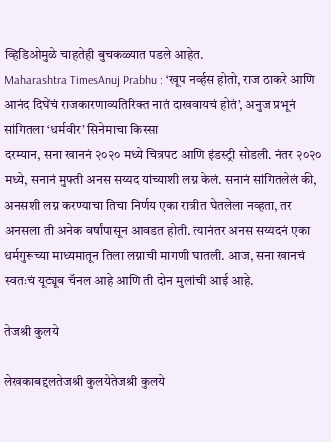व्हिडिओमुळे चाहतेही बुचकळ्यात पडले आहेत.
Maharashtra TimesAnuj Prabhu : ‘खूप नर्व्हस होतो, राज ठाकरे आणि आनंद दिघेंचं राजकारणाव्यतिरिक्त नातं दाखवायचं होतं’, अनुज प्रभूनं सांगितला ‘धर्मवीर’ सिनेमाचा किस्सा
दरम्यान, सना खाननं २०२० मध्ये चित्रपट आणि इंडस्ट्री सोडली. नंतर २०२० मध्ये, सनानं मुफ्ती अनस सय्यद यांच्याशी लग्न केलं. सनानं सांगितलेलं की, अनसशी लग्न करण्याचा तिचा निर्णय एका रात्रीत घेतलेला नव्हता, तर अनसला ती अनेक वर्षांपासून आवडत होती. त्यानंतर अनस सय्यदनं एका धर्मगुरूच्या माध्यमातून तिला लग्नाची मागणी घातली. आज, सना खानचं स्वतःचं यूट्यूब चॅनल आहे आणि ती दोन मुलांची आई आहे.

तेजश्री कुलये

लेखकाबद्दलतेजश्री कुलयेतेजश्री कुलये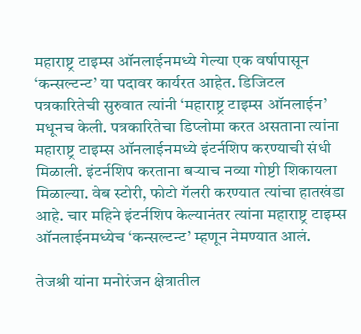महाराष्ट्र टाइम्स ऑनलाईनमध्ये गेल्या एक वर्षापासून ‘कन्सल्टन्ट’ या पदावर कार्यरत आहेत. डिजिटल पत्रकारितेची सुरुवात त्यांनी ‘महाराष्ट्र टाइम्स ऑनलाईन’ मधूनच केली. पत्रकारितेचा डिप्लोमा करत असताना त्यांना महाराष्ट्र टाइम्स ऑनलाईनमध्ये इंटर्नशिप करण्याची संधी मिळाली. इंटर्नशिप करताना बऱ्याच नव्या गोष्टी शिकायला मिळाल्या. वेब स्टोरी, फोटो गॅलरी करण्यात त्यांचा हातखंडा आहे. चार महिने इंटर्नशिप केल्यानंतर त्यांना महाराष्ट्र टाइम्स ऑनलाईनमध्येच ‘कन्सल्टन्ट’ म्हणून नेमण्यात आलं.

तेजश्री यांना मनोरंजन क्षेत्रातील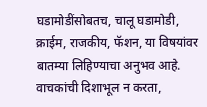घडामोडींसोबतच, चालू घडामोडी, क्राईम, राजकीय, फॅशन, या विषयांवर बातम्या लिहिण्याचा अनुभव आहे. वाचकांची दिशाभूल न करता,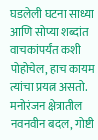घडलेली घटना साध्या आणि सोप्या शब्दांत वाचकांपर्यंत कशी पोहोचेल, हाच कायम त्यांचा प्रयत्न असतो. मनोरंजन क्षेत्रातील नवनवीन बदल, गोष्टी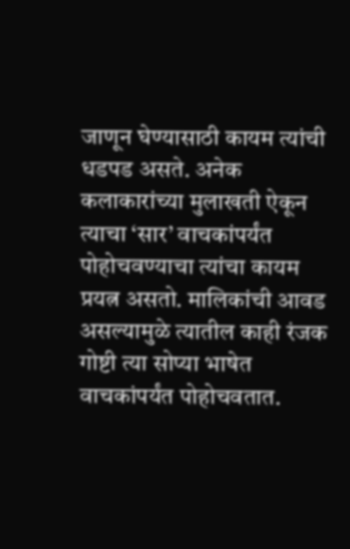जाणून घेण्यासाठी कायम त्यांची धडपड असते. अनेक कलाकारांच्या मुलाखती ऐकून त्याचा ‘सार’ वाचकांपर्यंत पोहोचवण्याचा त्यांचा कायम प्रयत्न असतो. मालिकांची आवड असल्यामुळे त्यातील काही रंजक गोष्टी त्या सोप्या भाषेत वाचकांपर्यंत पोहोचवतात.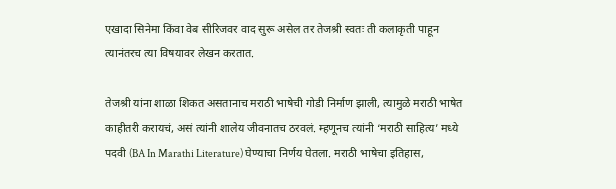एखादा सिनेमा किंवा वेब सीरिजवर वाद सुरू असेल तर तेजश्री स्वतः ती कलाकृती पाहून त्यानंतरच त्या विषयावर लेखन करतात.

तेजश्री यांना शाळा शिकत असतानाच मराठी भाषेची गोडी निर्माण झाली, त्यामुळे मराठी भाषेत काहीतरी करायचं, असं त्यांनी शालेय जीवनातच ठरवलं. म्हणूनच त्यांनी ‘मराठी साहित्य’ मध्ये पदवी (BA In Marathi Literature) घेण्याचा निर्णय घेतला. मराठी भाषेचा इतिहास,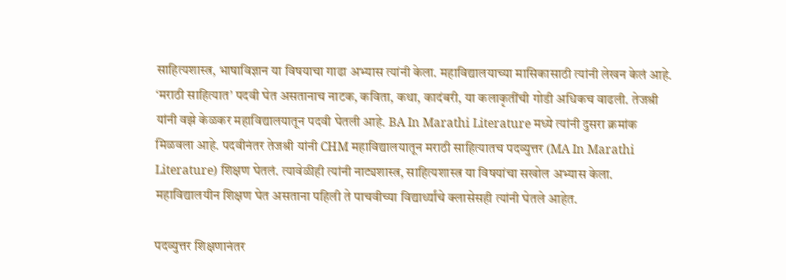साहित्यशास्त्र, भाषाविज्ञान या विषयाचा गाढा अभ्यास त्यांनी केला. महाविद्यालयाच्या मासिकासाठी त्यांनी लेखन केलं आहे. ‘मराठी साहित्यात’ पदवी घेत असतानाच नाटक, कविता, कथा, कादंबरी, या कलाकृतींची गोडी अधिकच वाढली. तेजश्री यांनी वझे केळकर महाविद्यालयातून पदवी घेतली आहे. BA In Marathi Literature मध्ये त्यांनी दुसरा क्रमांक मिळवला आहे. पदवीनंतर तेजश्री यांनी CHM महाविद्यालयातून मराठी साहित्यातच पदव्युत्तर (MA In Marathi Literature) शिक्षण घेतलं. त्यावेळीही त्यांनी नाट्यशास्त्र, साहित्यशास्त्र या विषयांचा सखोल अभ्यास केला. महाविद्यालयीन शिक्षण घेत असताना पहिली ते पाचवीच्या विद्यार्थ्यांचे क्लासेसही त्यांनी घेतले आहेत.

पदव्युत्तर शिक्षणानंतर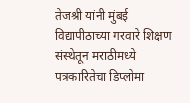तेजश्री यांनी मुंबई विद्यापीठाच्या गरवारे शिक्षण संस्थेतून मराठीमध्ये पत्रकारितेचा डिप्लोमा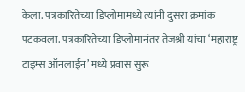केला. पत्रकारितेच्या डिप्लोमामध्ये त्यांनी दुसरा क्रमांक पटकवला. पत्रकारितेच्या डिप्लोमानंतर तेजश्री यांचा ‘महाराष्ट्र टाइम्स ऑनलाईन’ मध्ये प्रवास सुरू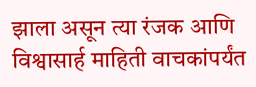झाला असून त्या रंजक आणि विश्वासार्ह माहिती वाचकांपर्यंत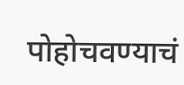पोहोचवण्याचं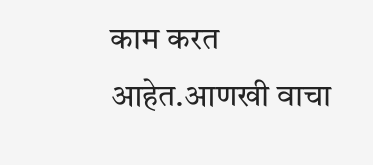काम करत आहेत.आणखी वाचा